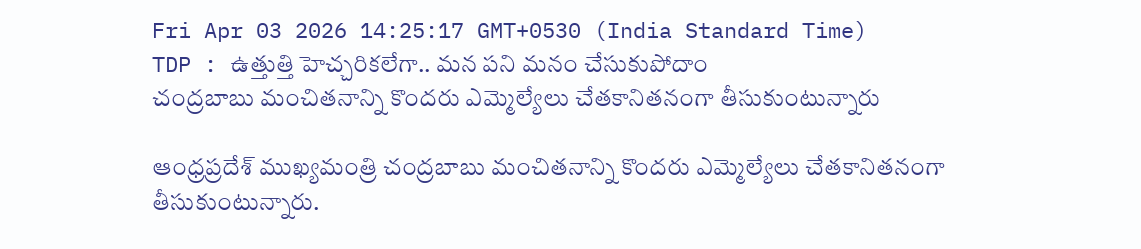Fri Apr 03 2026 14:25:17 GMT+0530 (India Standard Time)
TDP : ఉత్తుత్తి హెచ్చరికలేగా.. మన పని మనం చేసుకుపోదాం
చంద్రబాబు మంచితనాన్ని కొందరు ఎమ్మెల్యేలు చేతకానితనంగా తీసుకుంటున్నారు

ఆంధ్రప్రదేశ్ ముఖ్యమంత్రి చంద్రబాబు మంచితనాన్ని కొందరు ఎమ్మెల్యేలు చేతకానితనంగా తీసుకుంటున్నారు.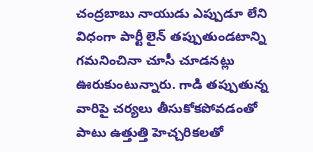చంద్రబాబు నాయుడు ఎప్పుడూ లేని విధంగా పార్టీ లైన్ తప్పుతుండటాన్ని గమనించినా చూసీ చూడనట్లు ఊరుకుంటున్నారు. గాడి తప్పుతున్న వారిపై చర్యలు తీసుకోకపోవడంతో పాటు ఉత్తుత్తి హెచ్చరికలతో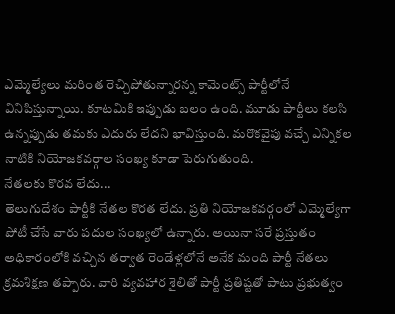ఎమ్మెల్యేలు మరింత రెచ్చిపోతున్నారన్న కామెంట్స్ పార్టీలోనే వినిపిస్తున్నాయి. కూటమికి ఇప్పుడు బలం ఉంది. మూడు పార్టీలు కలసి ఉన్నప్పుడు తమకు ఎదురు లేదని భావిస్తుంది. మరొకవైపు వచ్చే ఎన్నికల నాటికి నియోజకవర్గాల సంఖ్య కూడా పెరుగుతుంది.
నేతలకు కొరవ లేదు...
తెలుగుదేశం పార్టీకి నేతల కొరత లేదు. ప్రతి నియోజకవర్గంలో ఎమ్మెల్యేగా పోటీ చేసే వారు పదుల సంఖ్యలో ఉన్నారు. అయినా సరే ప్రస్తుతం అధికారంలోకి వచ్చిన తర్వాత రెండేళ్లలోనే అనేక మంది పార్టీ నేతలు క్రమశిక్షణ తప్పారు. వారి వ్యవహార శైలితో పార్టీ ప్రతిష్టతో పాటు ప్రభుత్వం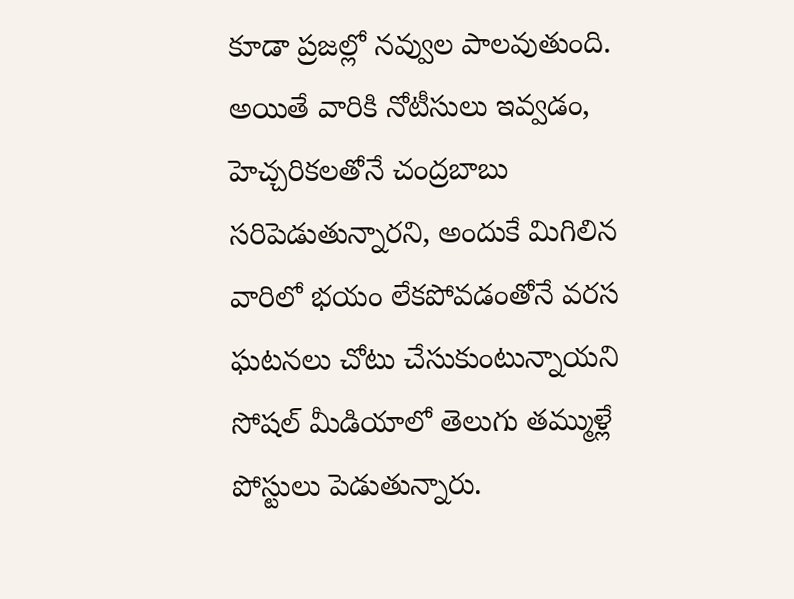కూడా ప్రజల్లో నవ్వుల పాలవుతుంది. అయితే వారికి నోటీసులు ఇవ్వడం, హెచ్చరికలతోనే చంద్రబాబు సరిపెడుతున్నారని, అందుకే మిగిలిన వారిలో భయం లేకపోవడంతోనే వరస ఘటనలు చోటు చేసుకుంటున్నాయని సోషల్ మీడియాలో తెలుగు తమ్ముళ్లే పోస్టులు పెడుతున్నారు.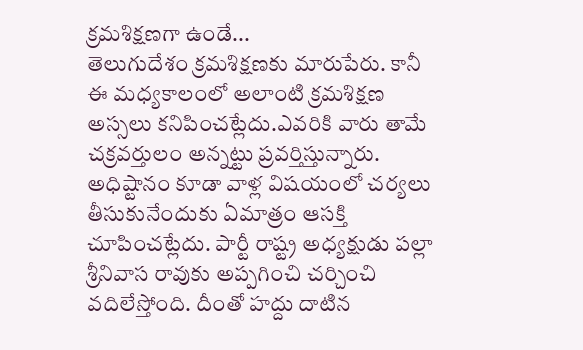క్రమశిక్షణగా ఉండే...
తెలుగుదేశం క్రమశిక్షణకు మారుపేరు. కానీ ఈ మధ్యకాలంలో అలాంటి క్రమశిక్షణ అస్సలు కనిపించట్లేదు.ఎవరికి వారు తామే చక్రవర్తులం అన్నట్టు ప్రవర్తిస్తున్నారు. అధిష్టానం కూడా వాళ్ల విషయంలో చర్యలు తీసుకునేందుకు ఏమాత్రం ఆసక్తి చూపించట్లేదు. పార్టీ రాష్ట్ర అధ్యక్షుడు పల్లా శ్రీనివాస రావుకు అప్పగించి చర్చించి వదిలేస్తోంది. దీంతో హద్దు దాటిన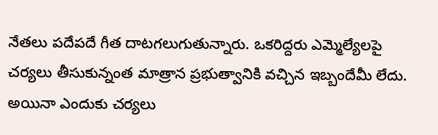నేతలు పదేపదే గీత దాటగలుగుతున్నారు. ఒకరిద్దరు ఎమ్మెల్యేలపై చర్యలు తీసుకున్నంత మాత్రాన ప్రభుత్వానికి వచ్చిన ఇబ్బందేమీ లేదు. అయినా ఎందుకు చర్యలు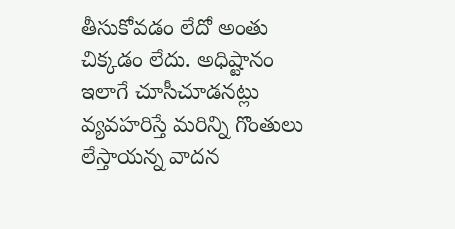తీసుకోవడం లేదో అంతు చిక్కడం లేదు. అధిష్టానం ఇలాగే చూసీచూడనట్లు వ్యవహరిస్తే మరిన్ని గొంతులు లేస్తాయన్న వాదన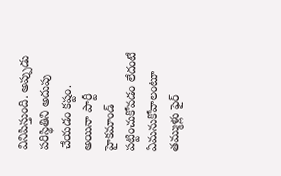వినిపిస్తుంది. అప్పుడు పరిస్థితిని అదుపు చేయడం కష్టం. అయినా పార్టీ హైకమాండ్ పట్టించుకోవడం లేదంటే ఏమనుకోవాలంటూ తమ్ముళ్లు ఫైర్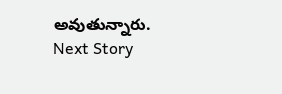అవుతున్నారు.
Next Story